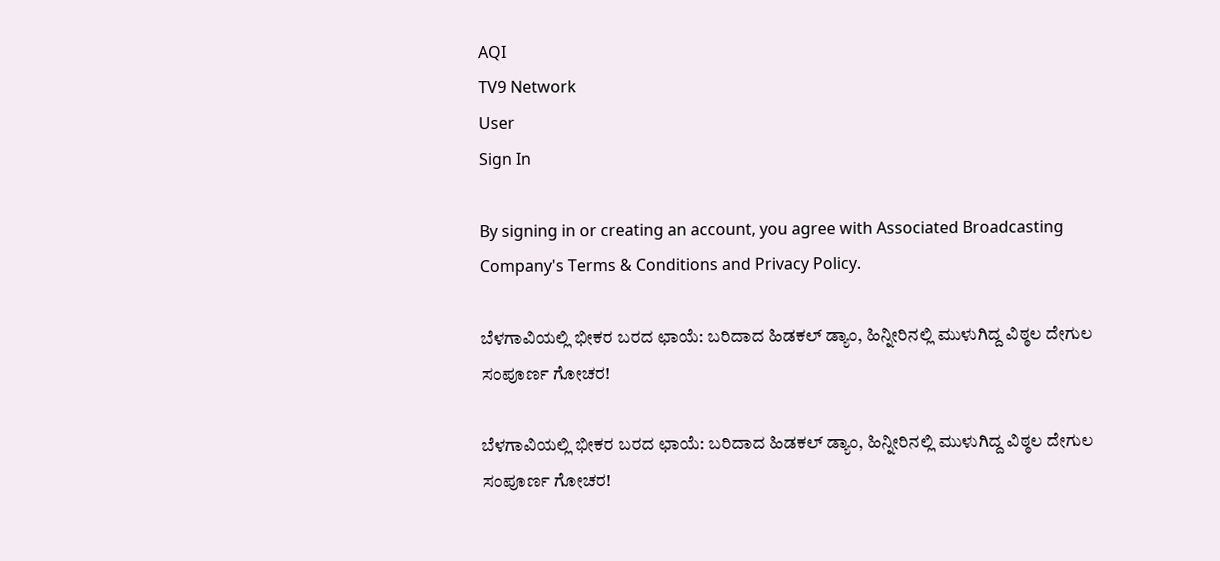AQI
TV9 Network
User
Sign In

By signing in or creating an account, you agree with Associated Broadcasting Company's Terms & Conditions and Privacy Policy.

ಬೆಳಗಾವಿಯಲ್ಲಿ ಭೀಕರ ಬರದ ಛಾಯೆ: ಬರಿದಾದ ಹಿಡಕಲ್ ಡ್ಯಾಂ, ಹಿನ್ನೀರಿನಲ್ಲಿ ಮುಳುಗಿದ್ದ ವಿಠ್ಠಲ ದೇಗುಲ ಸಂಪೂರ್ಣ ಗೋಚರ!

ಬೆಳಗಾವಿಯಲ್ಲಿ ಭೀಕರ ಬರದ ಛಾಯೆ: ಬರಿದಾದ ಹಿಡಕಲ್ ಡ್ಯಾಂ, ಹಿನ್ನೀರಿನಲ್ಲಿ ಮುಳುಗಿದ್ದ ವಿಠ್ಠಲ ದೇಗುಲ ಸಂಪೂರ್ಣ ಗೋಚರ!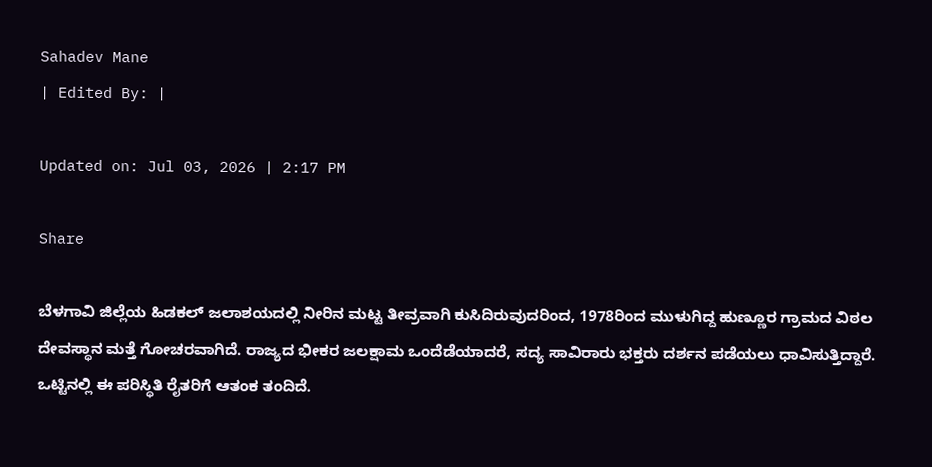Sahadev Mane
| Edited By: |

Updated on: Jul 03, 2026 | 2:17 PM

Share

ಬೆಳಗಾವಿ ಜಿಲ್ಲೆಯ ಹಿಡಕಲ್ ಜಲಾಶಯದಲ್ಲಿ ನೀರಿನ ಮಟ್ಟ ತೀವ್ರವಾಗಿ ಕುಸಿದಿರುವುದರಿಂದ, 1978ರಿಂದ ಮುಳುಗಿದ್ದ ಹುಣ್ಣೂರ ಗ್ರಾಮದ ವಿಠಲ ದೇವಸ್ಥಾನ ಮತ್ತೆ ಗೋಚರವಾಗಿದೆ. ರಾಜ್ಯದ ಭೀಕರ ಜಲಕ್ಷಾಮ ಒಂದೆಡೆಯಾದರೆ, ಸದ್ಯ ಸಾವಿರಾರು ಭಕ್ತರು ದರ್ಶನ ಪಡೆಯಲು ಧಾವಿಸುತ್ತಿದ್ದಾರೆ. ಒಟ್ಟಿನಲ್ಲಿ ಈ ಪರಿಸ್ಥಿತಿ ರೈತರಿಗೆ ಆತಂಕ ತಂದಿದೆ.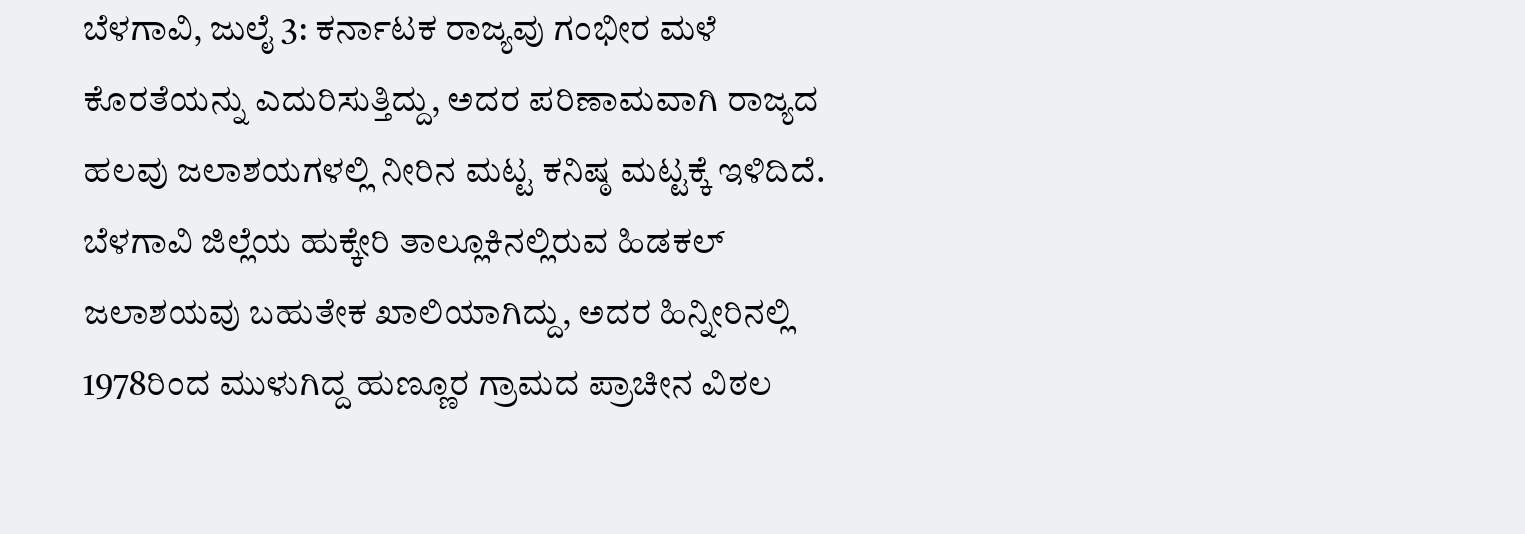ಬೆಳಗಾವಿ, ಜುಲೈ 3: ಕರ್ನಾಟಕ ರಾಜ್ಯವು ಗಂಭೀರ ಮಳೆ ಕೊರತೆಯನ್ನು ಎದುರಿಸುತ್ತಿದ್ದು, ಅದರ ಪರಿಣಾಮವಾಗಿ ರಾಜ್ಯದ ಹಲವು ಜಲಾಶಯಗಳಲ್ಲಿ ನೀರಿನ ಮಟ್ಟ ಕನಿಷ್ಠ ಮಟ್ಟಕ್ಕೆ ಇಳಿದಿದೆ. ಬೆಳಗಾವಿ ಜಿಲ್ಲೆಯ ಹುಕ್ಕೇರಿ ತಾಲ್ಲೂಕಿನಲ್ಲಿರುವ ಹಿಡಕಲ್ ಜಲಾಶಯವು ಬಹುತೇಕ ಖಾಲಿಯಾಗಿದ್ದು, ಅದರ ಹಿನ್ನೀರಿನಲ್ಲಿ 1978ರಿಂದ ಮುಳುಗಿದ್ದ ಹುಣ್ಣೂರ ಗ್ರಾಮದ ಪ್ರಾಚೀನ ವಿಠಲ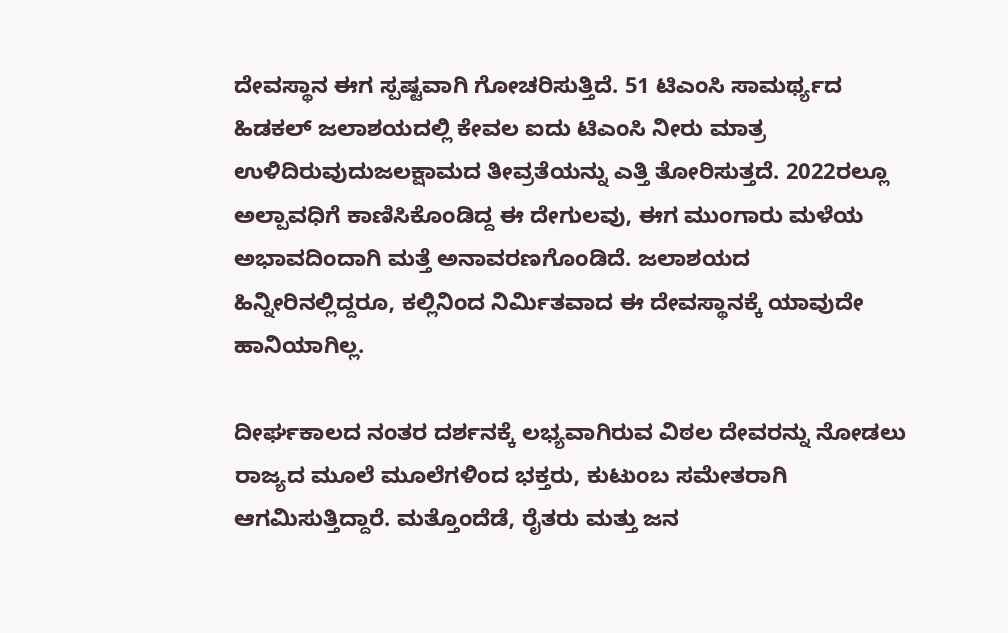ದೇವಸ್ಥಾನ ಈಗ ಸ್ಪಷ್ಟವಾಗಿ ಗೋಚರಿಸುತ್ತಿದೆ. 51 ಟಿಎಂಸಿ ಸಾಮರ್ಥ್ಯದ ಹಿಡಕಲ್ ಜಲಾಶಯದಲ್ಲಿ ಕೇವಲ ಐದು ಟಿಎಂಸಿ ನೀರು ಮಾತ್ರ ಉಳಿದಿರುವುದುಜಲಕ್ಷಾಮದ ತೀವ್ರತೆಯನ್ನು ಎತ್ತಿ ತೋರಿಸುತ್ತದೆ. 2022ರಲ್ಲೂ ಅಲ್ಪಾವಧಿಗೆ ಕಾಣಿಸಿಕೊಂಡಿದ್ದ ಈ ದೇಗುಲವು, ಈಗ ಮುಂಗಾರು ಮಳೆಯ ಅಭಾವದಿಂದಾಗಿ ಮತ್ತೆ ಅನಾವರಣಗೊಂಡಿದೆ. ಜಲಾಶಯದ ಹಿನ್ನೀರಿನಲ್ಲಿದ್ದರೂ, ಕಲ್ಲಿನಿಂದ ನಿರ್ಮಿತವಾದ ಈ ದೇವಸ್ಥಾನಕ್ಕೆ ಯಾವುದೇ ಹಾನಿಯಾಗಿಲ್ಲ.

ದೀರ್ಘಕಾಲದ ನಂತರ ದರ್ಶನಕ್ಕೆ ಲಭ್ಯವಾಗಿರುವ ವಿಠಲ ದೇವರನ್ನು ನೋಡಲು ರಾಜ್ಯದ ಮೂಲೆ ಮೂಲೆಗಳಿಂದ ಭಕ್ತರು, ಕುಟುಂಬ ಸಮೇತರಾಗಿ ಆಗಮಿಸುತ್ತಿದ್ದಾರೆ. ಮತ್ತೊಂದೆಡೆ, ರೈತರು ಮತ್ತು ಜನ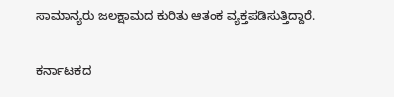ಸಾಮಾನ್ಯರು ಜಲಕ್ಷಾಮದ ಕುರಿತು ಆತಂಕ ವ್ಯಕ್ತಪಡಿಸುತ್ತಿದ್ದಾರೆ.

ಕರ್ನಾಟಕದ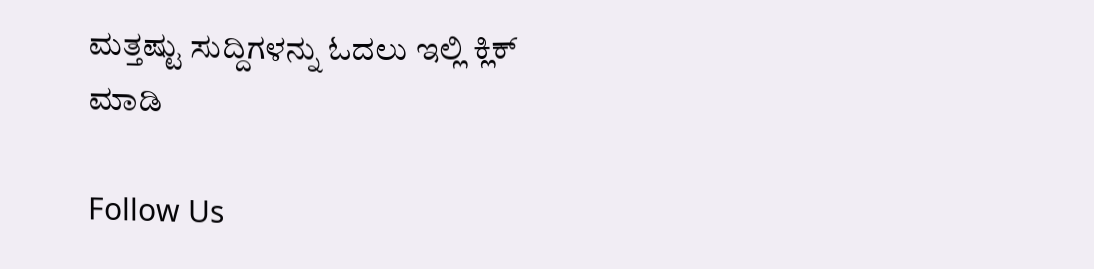ಮತ್ತಷ್ಟು ಸುದ್ದಿಗಳನ್ನು ಓದಲು ಇಲ್ಲಿ ಕ್ಲಿಕ್ ಮಾಡಿ

Follow Us